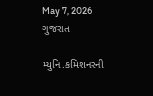May 7, 2026
ગુજરાત

મ્યુનિ.કમિશનરની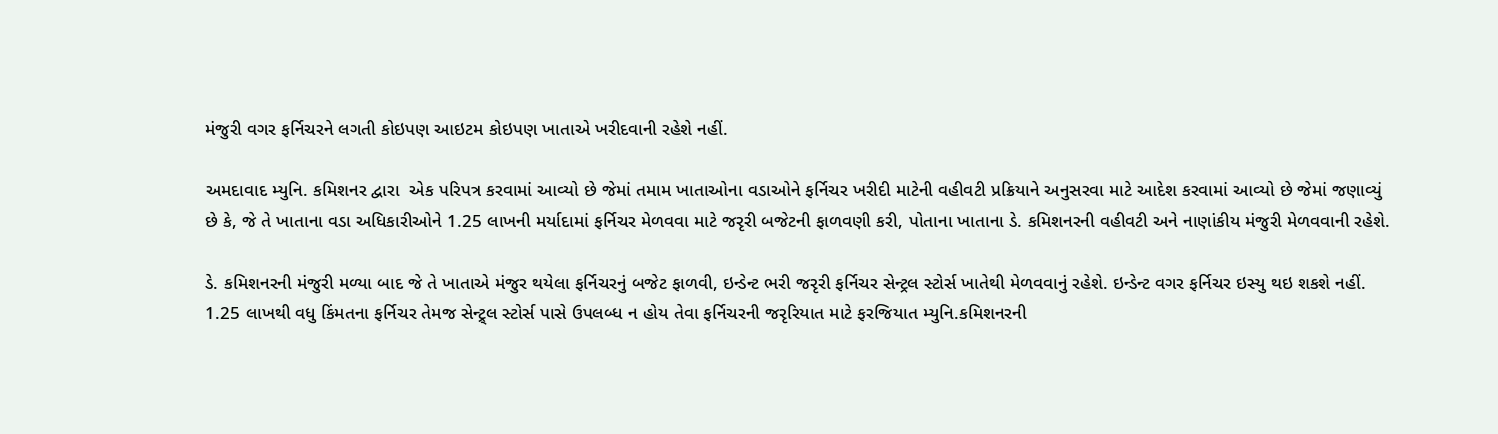મંજુરી વગર ફર્નિચરને લગતી કોઇપણ આઇટમ કોઇપણ ખાતાએ ખરીદવાની રહેશે નહીં.

અમદાવાદ મ્યુનિ. કમિશનર દ્વારા  એક પરિપત્ર કરવામાં આવ્યો છે જેમાં તમામ ખાતાઓના વડાઓને ફર્નિચર ખરીદી માટેની વહીવટી પ્રક્રિયાને અનુસરવા માટે આદેશ કરવામાં આવ્યો છે જેમાં જણાવ્યું છે કે, જે તે ખાતાના વડા અધિકારીઓને 1.25 લાખની મર્યાદામાં ફર્નિચર મેળવવા માટે જરૃરી બજેટની ફાળવણી કરી, પોતાના ખાતાના ડે. કમિશનરની વહીવટી અને નાણાંકીય મંજુરી મેળવવાની રહેશે.

ડે. કમિશનરની મંજુરી મળ્યા બાદ જે તે ખાતાએ મંજુર થયેલા ફર્નિચરનું બજેટ ફાળવી, ઇન્ડેન્ટ ભરી જરૃરી ફર્નિચર સેન્ટ્રલ સ્ટોર્સ ખાતેથી મેળવવાનું રહેશે. ઇન્ડેન્ટ વગર ફર્નિચર ઇસ્યુ થઇ શકશે નહીં. 1.25 લાખથી વધુ કિંમતના ફર્નિચર તેમજ સેન્ટ્ર્લ સ્ટોર્સ પાસે ઉપલબ્ધ ન હોય તેવા ફર્નિચરની જરૃરિયાત માટે ફરજિયાત મ્યુનિ.કમિશનરની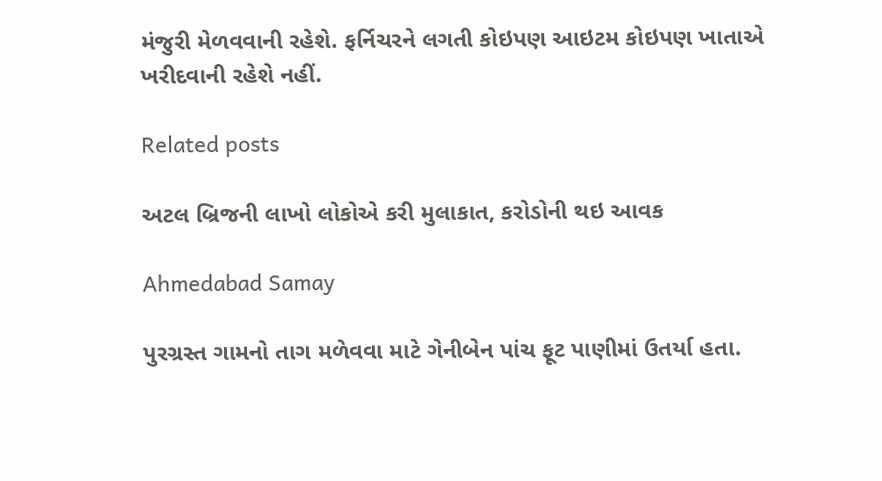મંજુરી મેળવવાની રહેશે. ફર્નિચરને લગતી કોઇપણ આઇટમ કોઇપણ ખાતાએ ખરીદવાની રહેશે નહીં.

Related posts

અટલ બ્રિજની લાખો લોકોએ કરી મુલાકાત, કરોડોની થઇ આવક

Ahmedabad Samay

પુરગ્રસ્ત ગામનો તાગ મળેવવા માટે ગેનીબેન પાંચ ફૂટ પાણીમાં ઉતર્યા હતા.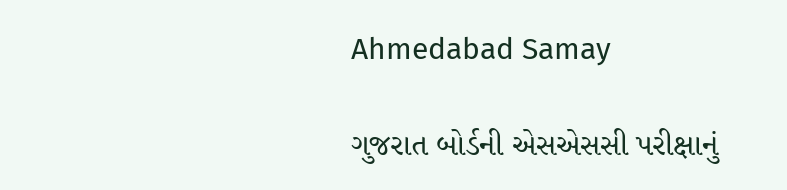Ahmedabad Samay

ગુજરાત બોર્ડની એસએસસી પરીક્ષાનું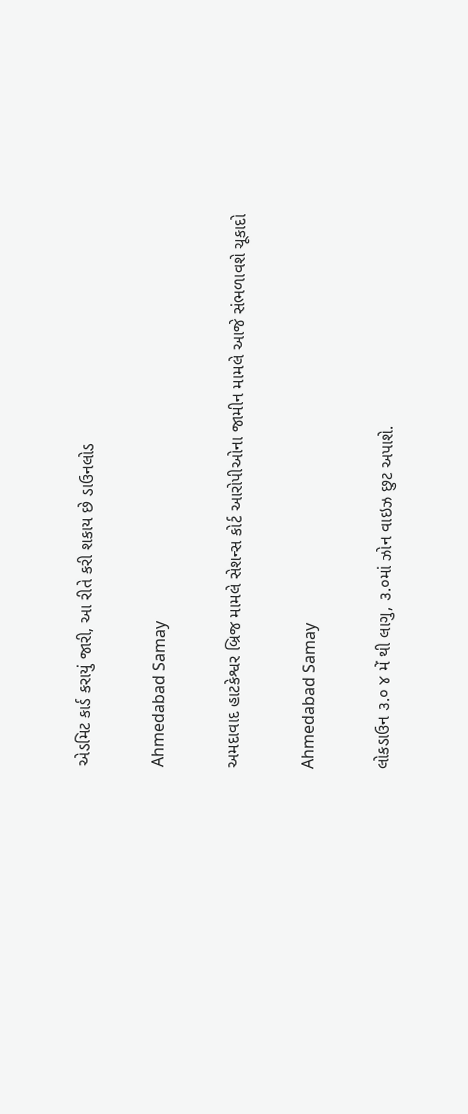એડમિટ કાર્ડ કરાયું જારી, આ રીતે કરી શકાય છે ડાઉનલોડ

Ahmedabad Samay

અમદાવાદ હાટકેશ્વર બ્રિજ મામલે સેશન્સ કોર્ટ આરોપીઓના જામીન મામલે આજે સંભળાવશે ચૂકાદો

Ahmedabad Samay

લોકડાઉન ૩.૦ ૪ મેં થી લાગુ, ૩.૦માં ઝોન વાઇઝ છુટ અપાશે.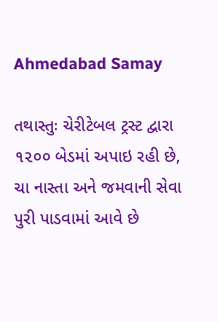Ahmedabad Samay

તથાસ્તુઃ ચેરીટેબલ ટ્રસ્ટ દ્વારા ૧૨૦૦ બેડમાં અપાઇ રહી છે, ચા નાસ્તા અને જમવાની સેવા પુરી પાડવામાં આવે છે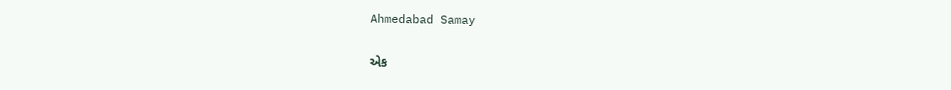Ahmedabad Samay

એક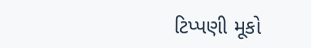ટિપ્પણી મૂકો